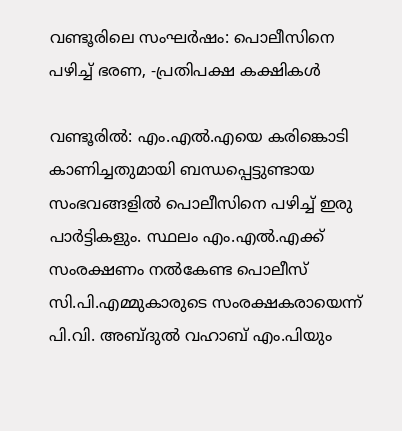വണ്ടൂരിലെ സംഘർഷം: പൊലീസിനെ പഴിച്ച് ഭരണ, -പ്രതിപക്ഷ കക്ഷികൾ

വണ്ടൂരിൽ: എം.എൽ.എയെ കരിങ്കൊടി കാണിച്ചതുമായി ബന്ധപ്പെട്ടുണ്ടായ സംഭവങ്ങളിൽ പൊലീസിനെ പഴിച്ച് ഇരു പാർട്ടികളും. സ്ഥലം എം.എൽ.എക്ക് സംരക്ഷണം നൽകേണ്ട പൊലീസ് സി.പി.എമ്മുകാരുടെ സംരക്ഷകരായെന്ന് പി.വി. അബ്ദുൽ വഹാബ് എം.പിയും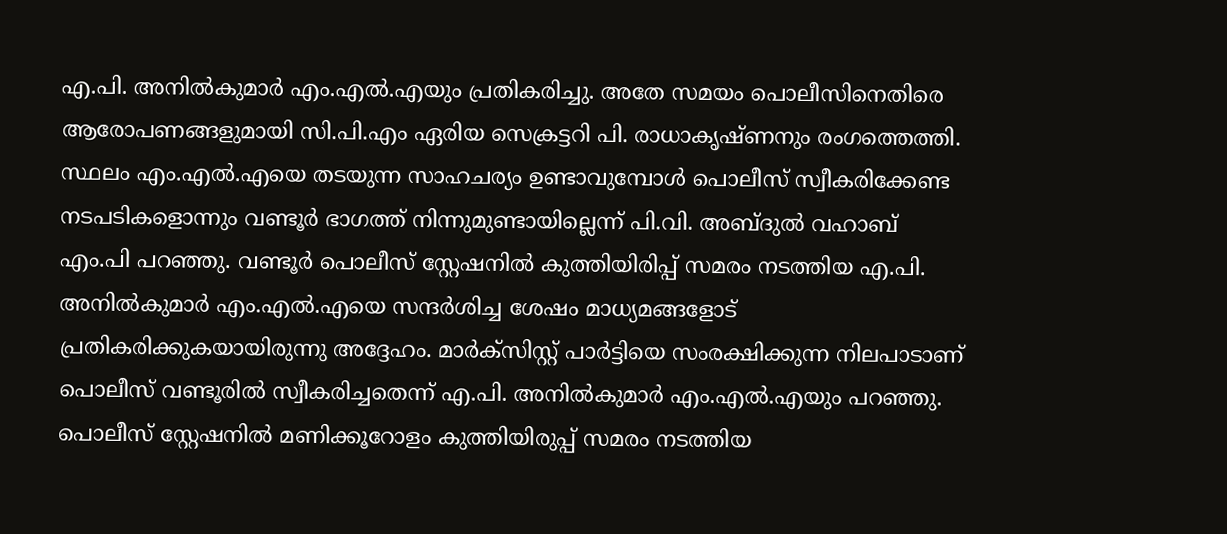എ.പി. അനിൽകുമാർ എം.എൽ.എയും പ്രതികരിച്ചു. അതേ സമയം പൊലീസിനെതിരെ ആരോപണങ്ങളുമായി സി.പി.എം ഏരിയ സെക്രട്ടറി പി. രാധാകൃഷ്ണനും രംഗത്തെത്തി. സ്ഥലം എം.എൽ.എയെ തടയുന്ന സാഹചര്യം ഉണ്ടാവുമ്പോൾ പൊലീസ് സ്വീകരിക്കേണ്ട നടപടികളൊന്നും വണ്ടൂർ ഭാഗത്ത് നിന്നുമുണ്ടായില്ലെന്ന് പി.വി. അബ്ദുൽ വഹാബ് എം.പി പറഞ്ഞു. വണ്ടൂർ പൊലീസ് സ്റ്റേഷനിൽ കുത്തിയിരിപ്പ് സമരം നടത്തിയ എ.പി. അനിൽകുമാർ എം.എൽ.എയെ സന്ദർശിച്ച ശേഷം മാധ്യമങ്ങളോട് പ്രതികരിക്കുകയായിരുന്നു അദ്ദേഹം. മാർക്സിസ്റ്റ് പാർട്ടിയെ സംരക്ഷിക്കുന്ന നിലപാടാണ് പൊലീസ് വണ്ടൂരിൽ സ്വീകരിച്ചതെന്ന് എ.പി. അനിൽകുമാർ എം.എൽ.എയും പറഞ്ഞു. പൊലീസ് സ്റ്റേഷനിൽ മണിക്കൂറോളം കുത്തിയിരുപ്പ് സമരം നടത്തിയ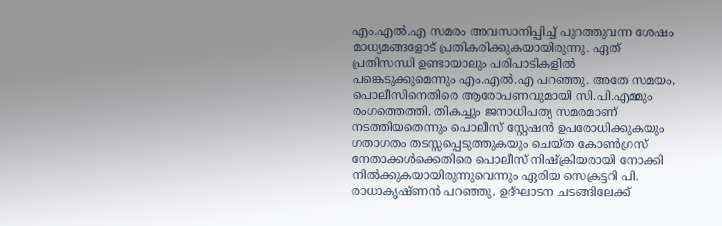എം.എൽ.എ സമരം അവസാനിപ്പിച്ച് പുറത്തുവന്ന ശേഷം മാധ്യമങ്ങളോട് പ്രതികരിക്കുകയായിരുന്നു. ഏത് പ്രതിസന്ധി ഉണ്ടായാലും പരിപാടികളിൽ പങ്കെടുക്കുമെന്നും എം.എൽ.എ പറഞ്ഞു. അതേ സമയം, പൊലീസിനെതിരെ ആരോപണവുമായി സി.പി.എമ്മും രംഗത്തെത്തി. തികച്ചും ജനാധിപത്യ സമരമാണ് നടത്തിയതെന്നും പൊലീസ് സ്റ്റേഷൻ ഉപരോധിക്കുകയും ഗതാഗതം തടസ്സപ്പെടുത്തുകയും ചെയ്ത കോൺഗ്രസ് നേതാക്കൾക്കെതിരെ പൊലീസ് നിഷ്ക്രിയരായി നോക്കി നിൽക്കുകയായിരുന്നുവെന്നും ഏരിയ സെക്രട്ടറി പി. രാധാകൃഷ്ണൻ പറഞ്ഞു. ഉദ്‌ഘാടന ചടങ്ങിലേക്ക്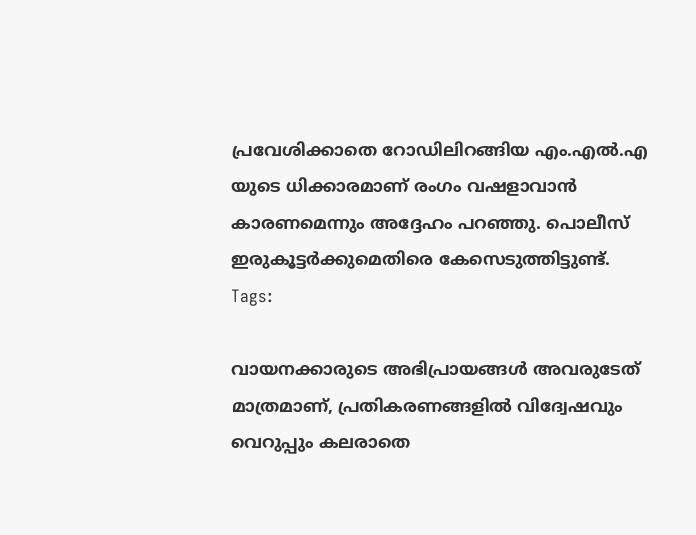പ്രവേശിക്കാതെ റോഡിലിറങ്ങിയ എം.എൽ.എ യുടെ ധിക്കാരമാണ് രംഗം വഷളാവാൻ കാരണമെന്നും അദ്ദേഹം പറഞ്ഞു. പൊലീസ് ഇരുകൂട്ടർക്കുമെതിരെ കേസെടുത്തിട്ടുണ്ട്.
Tags:

വായനക്കാരുടെ അഭിപ്രായങ്ങള്‍ അവരുടേത് മാത്രമാണ്, പ്രതികരണങ്ങളിൽ വിദ്വേഷവും വെറുപ്പും കലരാതെ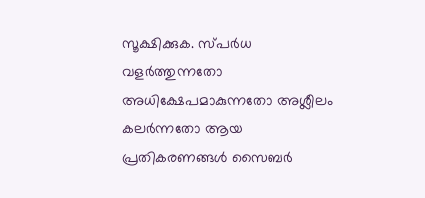സൂക്ഷിക്കുക. സ്പർധ വളർത്തുന്നതോ അധിക്ഷേപമാകുന്നതോ അശ്ലീലം കലർന്നതോ ആയ പ്രതികരണങ്ങൾ സൈബർ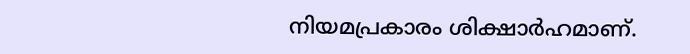നിയമപ്രകാരം ശിക്ഷാർഹമാണ്.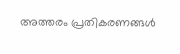അത്തരം പ്രതികരണങ്ങൾ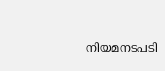നിയമനടപടി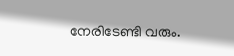നേരിടേണ്ടി വരും.